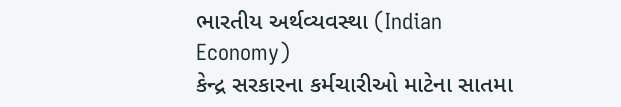ભારતીય અર્થવ્યવસ્થા (Indian Economy)
કેન્દ્ર સરકારના કર્મચારીઓ માટેના સાતમા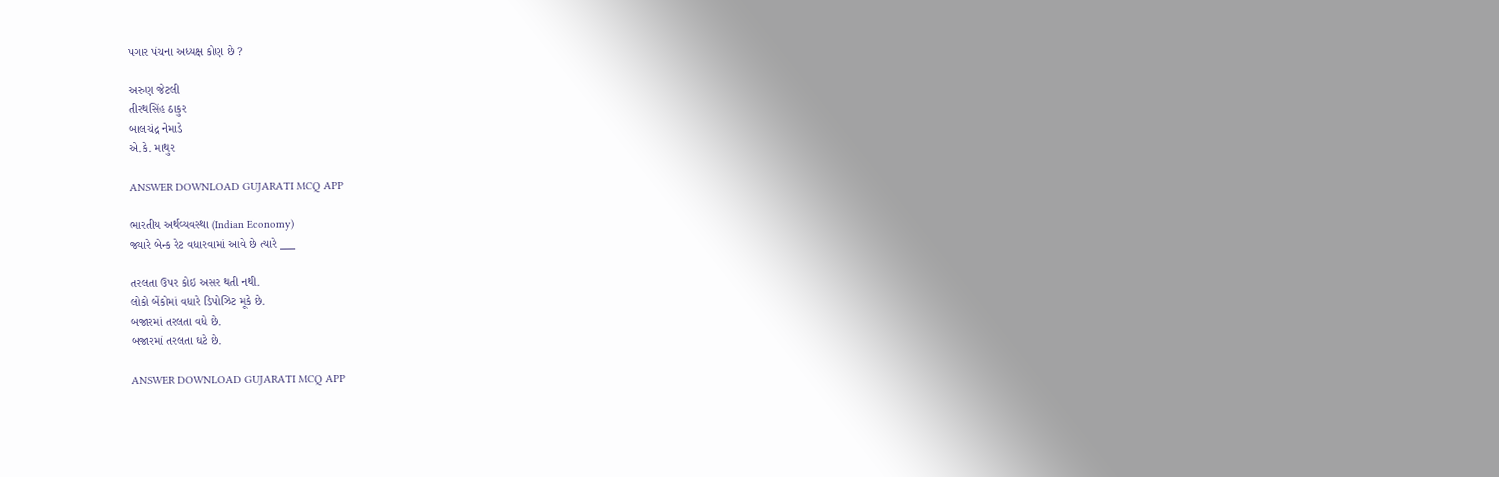પગાર પંચના અધ્યક્ષ કોણ છે ?

અરુણ જેટલી
તીરથસિંહ ઠાકુર
બાલચંદ્ર નેમાડે
એ.કે. માથુર

ANSWER DOWNLOAD GUJARATI MCQ APP

ભારતીય અર્થવ્યવસ્થા (Indian Economy)
જ્યારે બેન્ક રેટ વધારવામાં આવે છે ત્યારે ___

તરલતા ઉપર કોઇ અસર થતી નથી.
લોકો બેંકોમાં વધારે ડિપોઝિટ મૂકે છે.
બજારમાં તરલતા વધે છે.
બજારમાં તરલતા ઘટે છે.

ANSWER DOWNLOAD GUJARATI MCQ APP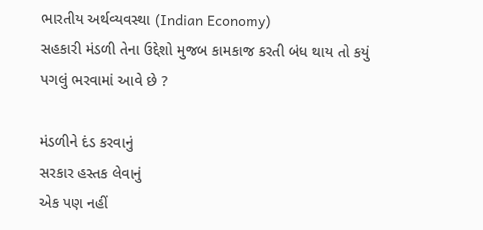ભારતીય અર્થવ્યવસ્થા (Indian Economy)
સહકારી મંડળી તેના ઉદ્દેશો મુજબ કામકાજ કરતી બંધ થાય તો કયું પગલું ભરવામાં આવે છે ?

મંડળીને દંડ કરવાનું
સરકાર હસ્તક લેવાનું
એક પણ નહીં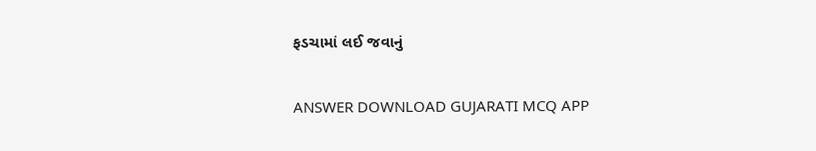ફડચામાં લઈ જવાનું

ANSWER DOWNLOAD GUJARATI MCQ APP